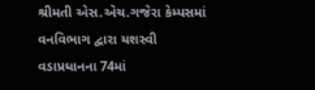શ્રીમતી એસ.એચ.ગજેરા કેમ્પસમાં વનવિભાગ દ્વારા યશસ્વી વડાપ્રધાનના 74માં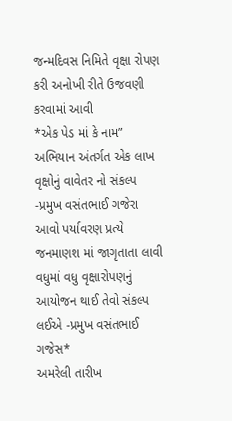જન્મદિવસ નિમિતે વૃક્ષા રોપણ કરી અનોખી રીતે ઉજવણી કરવામાં આવી
*એક પેડ માં કે નામ” અભિયાન અંતર્ગત એક લાખ વૃક્ષોનું વાવેતર નો સંકલ્પ -પ્રમુખ વસંતભાઈ ગજેરા આવો પર્યાવરણ પ્રત્યે જનમાણશ માં જાગૃતાતા લાવી વધુમાં વધુ વૃક્ષારોપણનું આયોજન થાઈ તેવો સંકલ્પ લઈએ -પ્રમુખ વસંતભાઈ ગજેસ*
અમરેલી તારીખ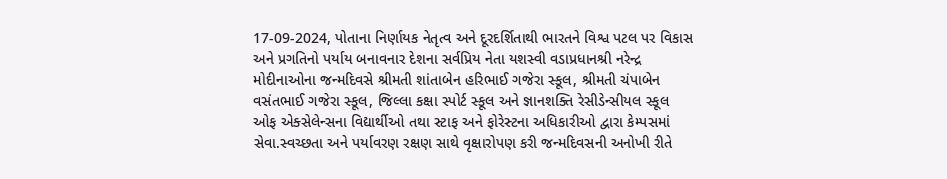17-09-2024, પોતાના નિર્ણાયક નેતૃત્વ અને દૂરદર્શિતાથી ભારતને વિશ્વ પટલ પર વિકાસ અને પ્રગતિનો પર્યાય બનાવનાર દેશના સર્વપ્રિય નેતા યશસ્વી વડાપ્રધાનશ્રી નરેન્દ્ર મોદીનાઓના જન્મદિવસે શ્રીમતી શાંતાબેન હરિભાઈ ગજેરા સ્કૂલ, શ્રીમતી ચંપાબેન વસંતભાઈ ગજેરા સ્કૂલ, જિલ્લા કક્ષા સ્પોર્ટ સ્કૂલ અને જ્ઞાનશક્તિ રેસીડેન્સીયલ સ્કૂલ ઓફ એક્સેલેન્સના વિદ્યાર્થીઓ તથા સ્ટાફ અને ફોરેસ્ટના અધિકારીઓ દ્વારા કેમ્પસમાં સેવા.સ્વચ્છતા અને પર્યાવરણ રક્ષણ સાથે વૃક્ષારોપણ કરી જન્મદિવસની અનોખી રીતે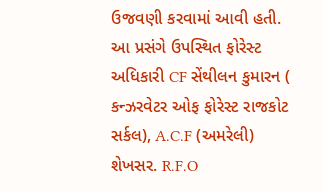ઉજવણી કરવામાં આવી હતી. આ પ્રસંગે ઉપસ્થિત ફોરેસ્ટ અધિકારી CF સેંથીલન કુમારન ( કન્ઝરવેટર ઓફ ફોરેસ્ટ રાજકોટ સર્કલ), A.C.F (અમરેલી) શેખસર. R.F.O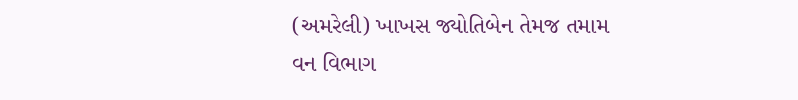(અમરેલી) ખાખસ જ્યોતિબેન તેમજ તમામ વન વિભાગ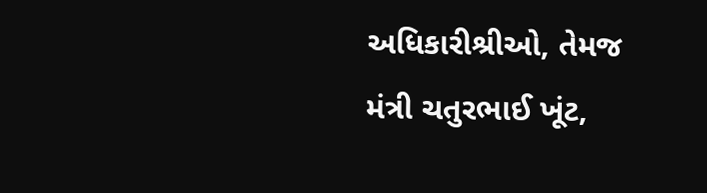અધિકારીશ્રીઓ, તેમજ મંત્રી ચતુરભાઈ ખૂંટ,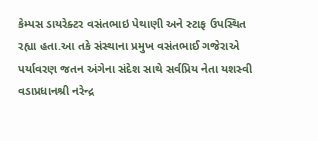કેમ્પસ ડાયરેક્ટર વસંતભાઇ પેથાણી અને સ્ટાફ ઉપસ્થિત રહ્યા હતા.આ તકે સંસ્થાના પ્રમુખ વસંતભાઈ ગજેરાએ પર્યાવરણ જતન અંગેના સંદેશ સાથે સર્વપ્રિય નેતા યશસ્વી વડાપ્રધાનશ્રી નરેન્દ્ર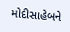મોદીસાહેબને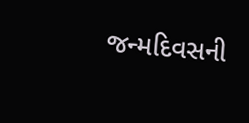જન્મદિવસની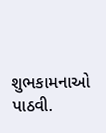શુભકામનાઓ પાઠવી.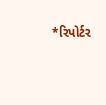*રિપોર્ટર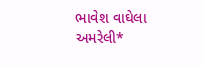ભાવેશ વાઘેલા અમરેલી*